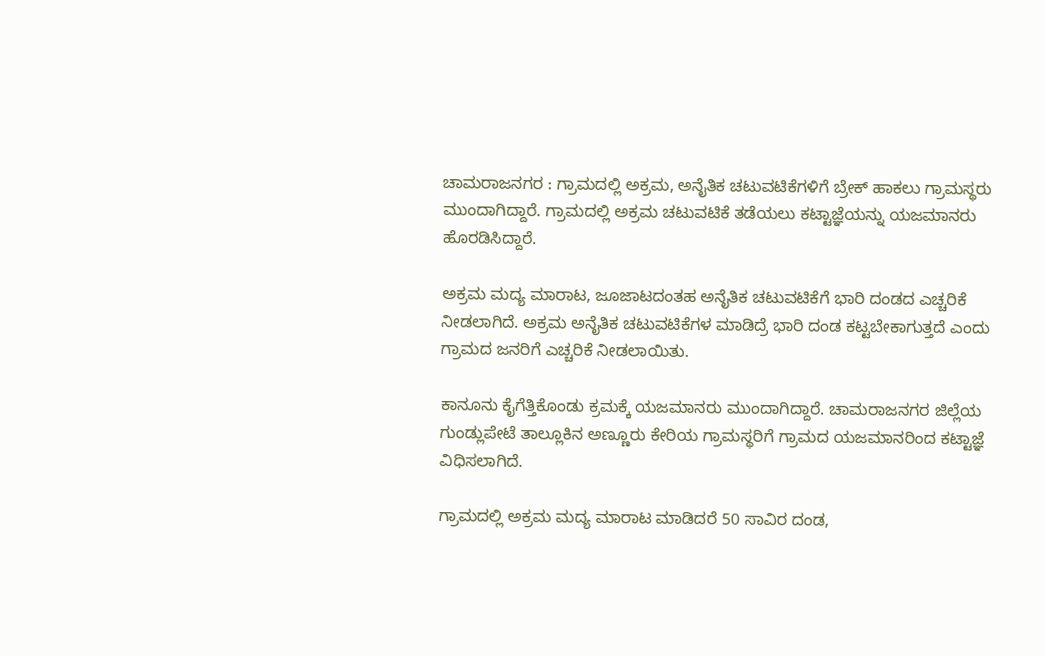ಚಾಮರಾಜನಗರ : ಗ್ರಾಮದಲ್ಲಿ ಅಕ್ರಮ, ಅನೈತಿಕ ಚಟುವಟಿಕೆಗಳಿಗೆ ಬ್ರೇಕ್ ಹಾಕಲು ಗ್ರಾಮಸ್ಥರು ಮುಂದಾಗಿದ್ದಾರೆ. ಗ್ರಾಮದಲ್ಲಿ ಅಕ್ರಮ ಚಟುವಟಿಕೆ ತಡೆಯಲು ಕಟ್ಟಾಜ್ಞೆಯನ್ನು ಯಜಮಾನರು ಹೊರಡಿಸಿದ್ದಾರೆ.

ಅಕ್ರಮ ಮದ್ಯ ಮಾರಾಟ, ಜೂಜಾಟದಂತಹ ಅನೈತಿಕ ಚಟುವಟಿಕೆಗೆ ಭಾರಿ ದಂಡದ ಎಚ್ಚರಿಕೆ ನೀಡಲಾಗಿದೆ. ಅಕ್ರಮ ಅನೈತಿಕ ಚಟುವಟಿಕೆಗಳ ಮಾಡಿದ್ರೆ ಭಾರಿ ದಂಡ ಕಟ್ಟಬೇಕಾಗುತ್ತದೆ ಎಂದು ಗ್ರಾಮದ ಜನರಿಗೆ ಎಚ್ಚರಿಕೆ ನೀಡಲಾಯಿತು.

ಕಾನೂನು ಕೈಗೆತ್ತಿಕೊಂಡು ಕ್ರಮಕ್ಕೆ ಯಜಮಾನರು ಮುಂದಾಗಿದ್ದಾರೆ. ಚಾಮರಾಜನಗರ ಜಿಲ್ಲೆಯ ಗುಂಡ್ಲುಪೇಟೆ ತಾಲ್ಲೂಕಿನ ಅಣ್ಣೂರು ಕೇರಿಯ ಗ್ರಾಮಸ್ಥರಿಗೆ ಗ್ರಾಮದ ಯಜಮಾನರಿಂದ ಕಟ್ಟಾಜ್ಞೆ ವಿಧಿಸಲಾಗಿದೆ.

ಗ್ರಾಮದಲ್ಲಿ ಅಕ್ರಮ ಮದ್ಯ ಮಾರಾಟ ಮಾಡಿದರೆ 50 ಸಾವಿರ ದಂಡ,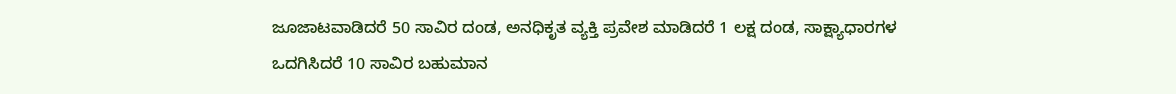ಜೂಜಾಟವಾಡಿದರೆ 50 ಸಾವಿರ ದಂಡ, ಅನಧಿಕೃತ ವ್ಯಕ್ತಿ ಪ್ರವೇಶ ಮಾಡಿದರೆ 1 ಲಕ್ಷ ದಂಡ, ಸಾಕ್ಷ್ಯಾಧಾರಗಳ ಒದಗಿಸಿದರೆ 10 ಸಾವಿರ ಬಹುಮಾನ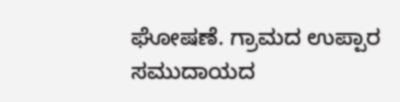ಘೋಷಣೆ. ಗ್ರಾಮದ ಉಪ್ಪಾರ ಸಮುದಾಯದ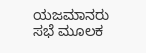ಯಜಮಾನರು ಸಭೆ ಮೂಲಕ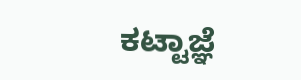ಕಟ್ಟಾಜ್ಞೆ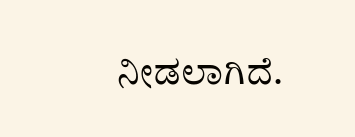ನೀಡಲಾಗಿದೆ.